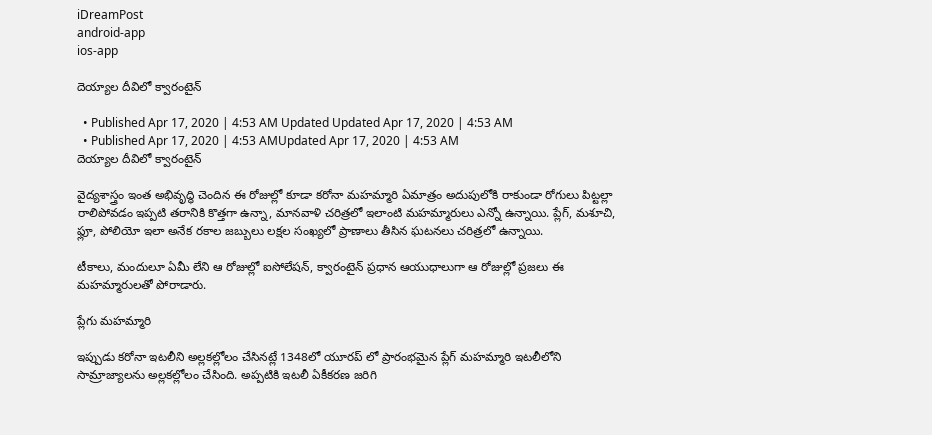iDreamPost
android-app
ios-app

దెయ్యాల దీవిలో క్వారంటైన్

  • Published Apr 17, 2020 | 4:53 AM Updated Updated Apr 17, 2020 | 4:53 AM
  • Published Apr 17, 2020 | 4:53 AMUpdated Apr 17, 2020 | 4:53 AM
దెయ్యాల దీవిలో క్వారంటైన్

వైద్యశాస్త్రం ఇంత అభివృద్ధి చెందిన ఈ రోజుల్లో కూడా కరోనా మహమ్మారి ఏమాత్రం అదుపులోకి రాకుండా రోగులు పిట్టల్లా రాలిపోవడం ఇప్పటి తరానికి కొత్తగా ఉన్నా, మానవాళి చరిత్రలో ఇలాంటి మహమ్మారులు ఎన్నో ఉన్నాయి. ప్లేగ్, మశూచి, ఫ్లూ, పోలియో ఇలా అనేక రకాల జబ్బులు లక్షల సంఖ్యలో ప్రాణాలు తీసిన ఘటనలు చరిత్రలో ఉన్నాయి.

టీకాలు, మందులూ ఏమీ లేని ఆ రోజుల్లో ఐసోలేషన్, క్వారంటైన్ ప్రధాన ఆయుధాలుగా ఆ రోజుల్లో ప్రజలు ఈ మహమ్మారులతో పోరాడారు.

ప్లేగు మహమ్మారి

ఇప్పుడు కరోనా ఇటలీని అల్లకల్లోలం చేసినట్లే 1348లో యూరప్ లో ప్రారంభమైన ప్లేగ్ మహమ్మారి ఇటలీలోని సామ్రాజ్యాలను అల్లకల్లోలం చేసింది. అప్పటికి ఇటలీ ఏకీకరణ జరిగి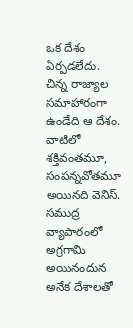ఒక దేశం ఏర్పడలేదు. చిన్న రాజ్యాల సమాహారంగా ఉండేది ఆ దేశం. వాటిలో శక్తివంతమూ, సంపన్నవోతమూ అయినది వెనిస్. సముద్ర వ్యాపారంలో అగ్రగామి అయినందున అనేక దేశాలతో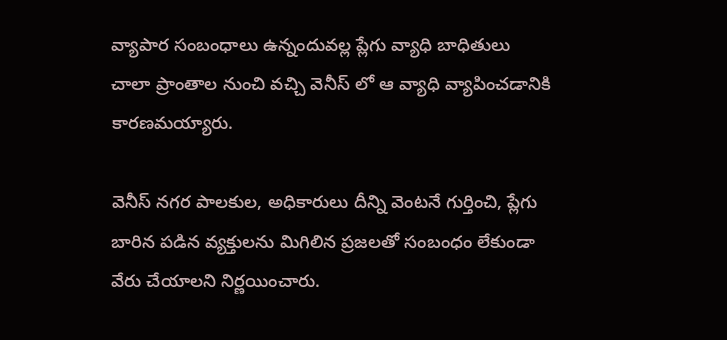వ్యాపార సంబంధాలు ఉన్నందువల్ల ప్లేగు వ్యాధి బాధితులు చాలా ప్రాంతాల నుంచి వచ్చి వెనీస్ లో ఆ వ్యాధి వ్యాపించడానికి కారణమయ్యారు.

వెనీస్ నగర పాలకుల, అధికారులు దీన్ని వెంటనే గుర్తించి, ప్లేగు బారిన పడిన వ్యక్తులను మిగిలిన ప్రజలతో సంబంధం లేకుండా వేరు చేయాలని నిర్ణయించారు.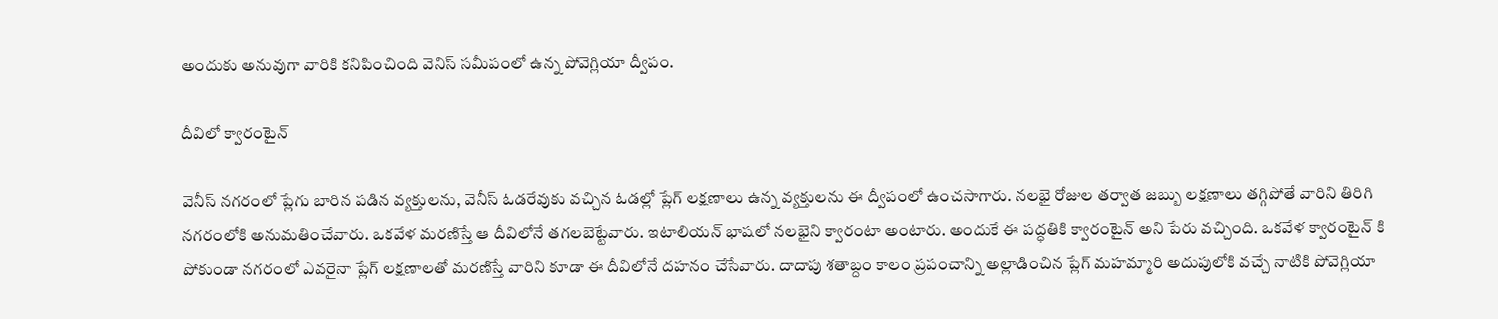అందుకు అనువుగా వారికి కనిపించింది వెనిస్ సమీపంలో ఉన్న పోవెగ్లియా ద్వీపం.

దీవిలో క్వారంటైన్

వెనీస్ నగరంలో ప్లేగు బారిన పడిన వ్యక్తులను, వెనీస్ ఓడరేవుకు వచ్చిన ఓడల్లో ప్లేగ్ లక్షణాలు ఉన్న వ్యక్తులను ఈ ద్వీపంలో ఉంచసాగారు. నలభై రోజుల తర్వాత జబ్బు లక్షణాలు తగ్గిపోతే వారిని తిరిగి నగరంలోకి అనుమతించేవారు. ఒకవేళ మరణిస్తే ఆ దీవిలోనే తగలబెట్టేవారు. ఇటాలియన్ భాషలో నలభైని క్వారంటా అంటారు. అందుకే ఈ పద్ధతికి క్వారంటైన్ అని పేరు వచ్చింది. ఒకవేళ క్వారంటైన్ కి పోకుండా నగరంలో ఎవరైనా ప్లేగ్ లక్షణాలతో మరణిస్తే వారిని కూడా ఈ దీవిలోనే దహనం చేసేవారు. దాదాపు శతాబ్దం కాలం ప్రపంచాన్ని అల్లాడించిన ప్లేగ్ మహమ్మారి అదుపులోకి వచ్చే నాటికి పోవెగ్లియా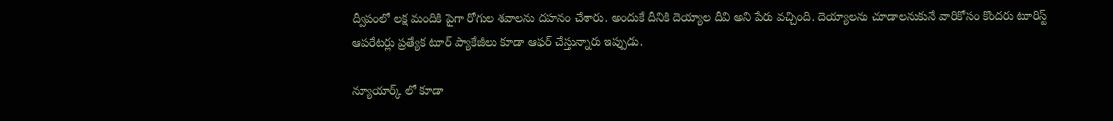ద్వీపంలో లక్ష మందికి పైగా రోగుల శవాలను దహనం చేశారు. అందుకే దీనికి దెయ్యాల దీవి అని పేరు వచ్చింది. దెయ్యాలను చూడాలనుకునే వారికోసం కొందరు టూరిస్ట్ ఆపరేటర్లు ప్రత్యేక టూర్ ప్యాకేజీలు కూడా ఆఫర్ చేస్తున్నారు ఇప్పుడు.

న్యూయార్క్ లో కూడా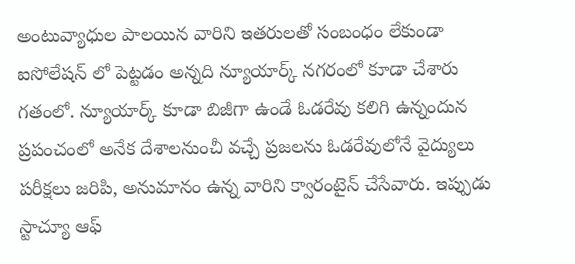అంటువ్యాధుల పాలయిన వారిని ఇతరులతో సంబంధం లేకుండా ఐసోలేషన్ లో పెట్టడం అన్నది న్యూయార్క్ నగరంలో కూడా చేశారు గతంలో. న్యూయార్క్ కూడా బిజీగా ఉండే ఓడరేవు కలిగి ఉన్నందున ప్రపంచంలో అనేక దేశాలనుంచీ వచ్చే ప్రజలను ఓడరేవులోనే వైద్యులు పరీక్షలు జరిపి, అనుమానం ఉన్న వారిని క్వారంటైన్ చేసేవారు. ఇప్పుడు స్టాచ్యూ ఆఫ్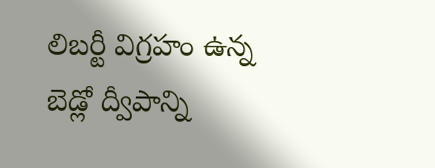లిబర్టీ విగ్రహం ఉన్న బెడ్లో ద్వీపాన్ని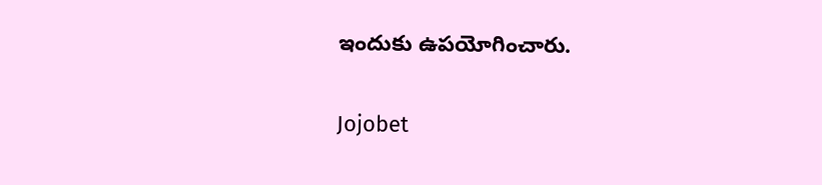ఇందుకు ఉపయోగించారు.

Jojobet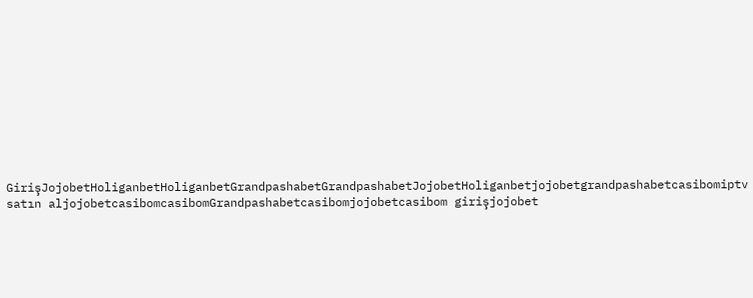GirişJojobetHoliganbetHoliganbetGrandpashabetGrandpashabetJojobetHoliganbetjojobetgrandpashabetcasibomiptv satın aljojobetcasibomcasibomGrandpashabetcasibomjojobetcasibom girişjojobet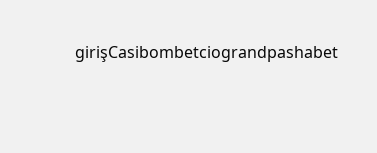girişCasibombetciograndpashabet